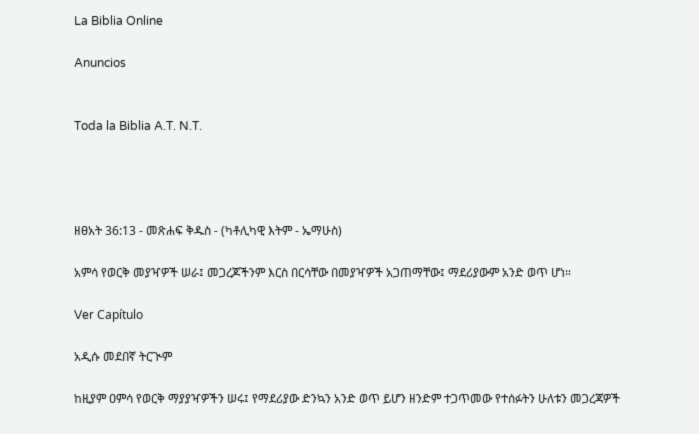La Biblia Online

Anuncios


Toda la Biblia A.T. N.T.




ዘፀአት 36:13 - መጽሐፍ ቅዱስ - (ካቶሊካዊ እትም - ኤማሁስ)

አምሳ የወርቅ መያዣዎች ሠራ፤ መጋረጆችንም እርስ በርሳቸው በመያዣዎች አጋጠማቸው፤ ማደሪያውም አንድ ወጥ ሆነ።

Ver Capítulo

አዲሱ መደበኛ ትርጒም

ከዚያም ዐምሳ የወርቅ ማያያዣዎችን ሠሩ፤ የማደሪያው ድንኳን አንድ ወጥ ይሆን ዘንድም ተጋጥመው የተሰፉትን ሁለቱን መጋረጃዎች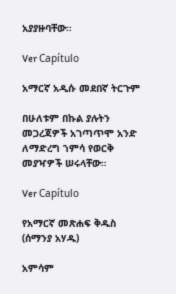አያያዙባቸው።

Ver Capítulo

አማርኛ አዲሱ መደበኛ ትርጉም

በሁለቱም በኩል ያሉትን መጋረጃዎች አገጣጥሞ አንድ ለማድረግ ኀምሳ የወርቅ መያዣዎች ሠሩላቸው።

Ver Capítulo

የአማርኛ መጽሐፍ ቅዱስ (ሰማንያ አሃዱ)

አምሳም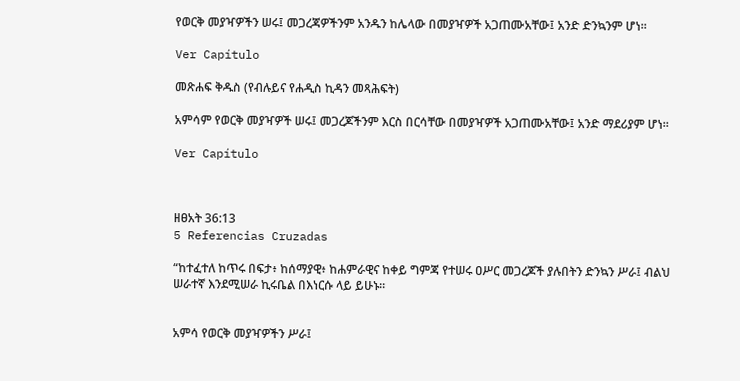የወርቅ መያዣዎችን ሠሩ፤ መጋረጃዎችንም አንዱን ከሌላው በመያዣዎች አጋጠሙአቸው፤ አንድ ድንኳንም ሆነ።

Ver Capítulo

መጽሐፍ ቅዱስ (የብሉይና የሐዲስ ኪዳን መጻሕፍት)

አምሳም የወርቅ መያዣዎች ሠሩ፤ መጋረጆችንም እርስ በርሳቸው በመያዣዎች አጋጠሙአቸው፤ አንድ ማደሪያም ሆነ።

Ver Capítulo



ዘፀአት 36:13
5 Referencias Cruzadas

“ከተፈተለ ከጥሩ በፍታ፥ ከሰማያዊ፥ ከሐምራዊና ከቀይ ግምጃ የተሠሩ ዐሥር መጋረጆች ያሉበትን ድንኳን ሥራ፤ ብልህ ሠራተኛ እንደሚሠራ ኪሩቤል በእነርሱ ላይ ይሁኑ።


አምሳ የወርቅ መያዣዎችን ሥራ፤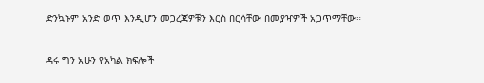ድንኳኑም አንድ ወጥ እንዲሆን መጋረጃዎቹን እርስ በርሳቸው በመያዣዎች አጋጥማቸው።


ዳሩ ግን አሁን የአካል ክፍሎች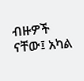ብዙዎች ናቸው፤ አካል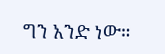ግን አንድ ነው።